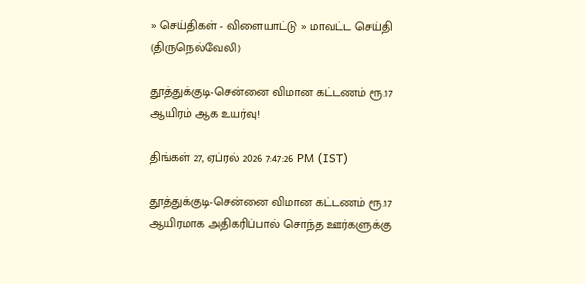» செய்திகள் - விளையாட்டு » மாவட்ட செய்தி (திருநெல்வேலி)

தூத்துக்குடி-சென்னை விமான கட்டணம் ரூ.17 ஆயிரம் ஆக உயர்வு!

திங்கள் 27, ஏப்ரல் 2026 7:47:26 PM (IST)

தூத்துக்குடி-சென்னை விமான கட்டணம் ரூ.17 ஆயிரமாக அதிகரிப்பால் சொந்த ஊர்களுக்கு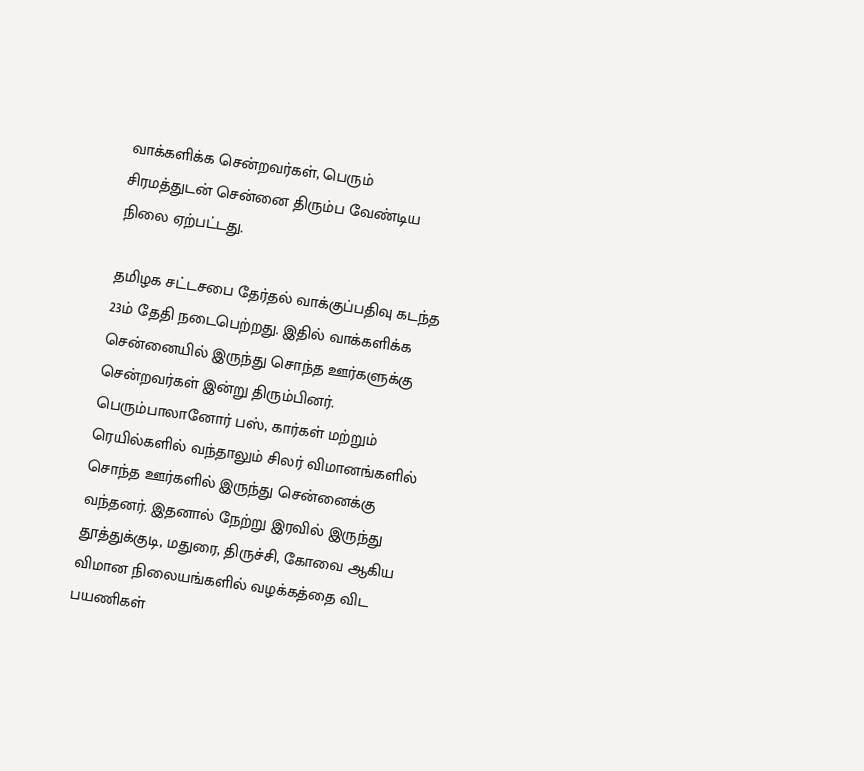வாக்களிக்க சென்றவர்கள், பெரும் சிரமத்துடன் சென்னை திரும்ப வேண்டிய நிலை ஏற்பட்டது.

தமிழக சட்டசபை தேர்தல் வாக்குப்பதிவு கடந்த 23ம் தேதி நடைபெற்றது. இதில் வாக்களிக்க சென்னையில் இருந்து சொந்த ஊர்களுக்கு சென்றவர்கள் இன்று திரும்பினர். பெரும்பாலானோர் பஸ், கார்கள் மற்றும் ரெயில்களில் வந்தாலும் சிலர் விமானங்களில் சொந்த ஊர்களில் இருந்து சென்னைக்கு வந்தனர். இதனால் நேற்று இரவில் இருந்து தூத்துக்குடி, மதுரை, திருச்சி, கோவை ஆகிய விமான நிலையங்களில் வழக்கத்தை விட பயணிகள்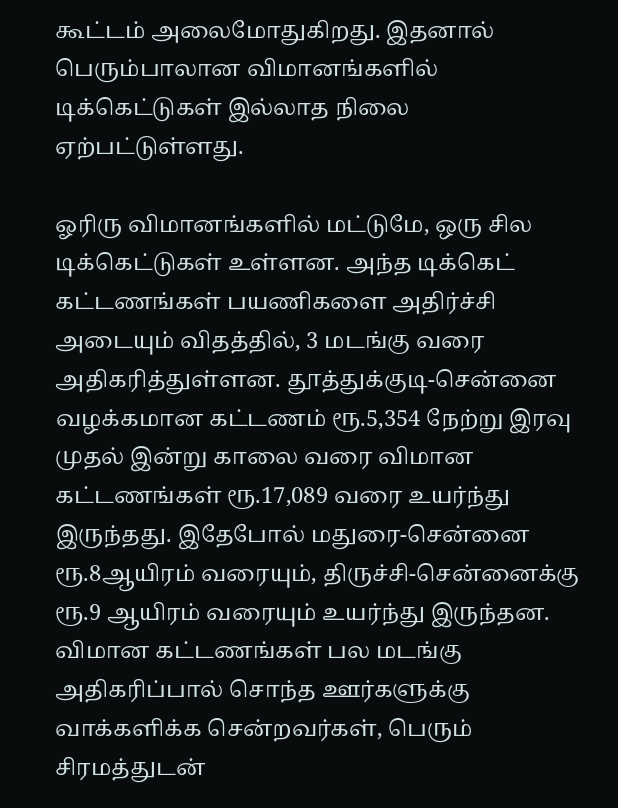கூட்டம் அலைமோதுகிறது. இதனால் பெரும்பாலான விமானங்களில் டிக்கெட்டுகள் இல்லாத நிலை ஏற்பட்டுள்ளது.

ஓரிரு விமானங்களில் மட்டுமே, ஒரு சில டிக்கெட்டுகள் உள்ளன. அந்த டிக்கெட் கட்டணங்கள் பயணிகளை அதிர்ச்சி அடையும் விதத்தில், 3 மடங்கு வரை அதிகரித்துள்ளன. தூத்துக்குடி-சென்னை வழக்கமான கட்டணம் ரூ.5,354 நேற்று இரவு முதல் இன்று காலை வரை விமான கட்டணங்கள் ரூ.17,089 வரை உயர்ந்து இருந்தது. இதேபோல் மதுரை-சென்னை ரூ.8ஆயிரம் வரையும், திருச்சி-சென்னைக்கு ரூ.9 ஆயிரம் வரையும் உயர்ந்து இருந்தன. விமான கட்டணங்கள் பல மடங்கு அதிகரிப்பால் சொந்த ஊர்களுக்கு வாக்களிக்க சென்றவர்கள், பெரும் சிரமத்துடன்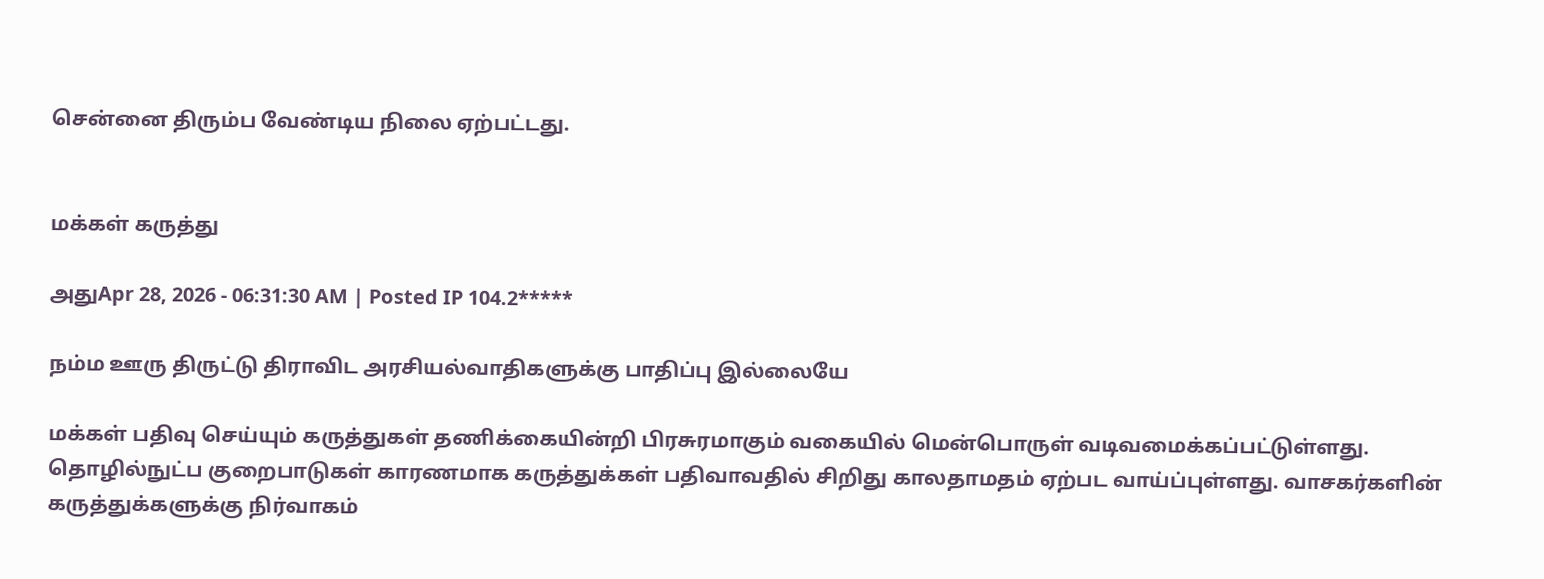சென்னை திரும்ப வேண்டிய நிலை ஏற்பட்டது.


மக்கள் கருத்து

அதுApr 28, 2026 - 06:31:30 AM | Posted IP 104.2*****

நம்ம ஊரு திருட்டு திராவிட அரசியல்வாதிகளுக்கு பாதிப்பு இல்லையே

மக்கள் பதிவு செய்யும் கருத்துகள் தணிக்கையின்றி பிரசுரமாகும் வகையில் மென்பொருள் வடிவமைக்கப்பட்டுள்ளது. தொழில்நுட்ப குறைபாடுகள் காரணமாக கருத்துக்கள் பதிவாவதில் சிறிது காலதாமதம் ஏற்பட வாய்ப்புள்ளது. வாசகர்களின் கருத்துக்களுக்கு நிர்வாகம்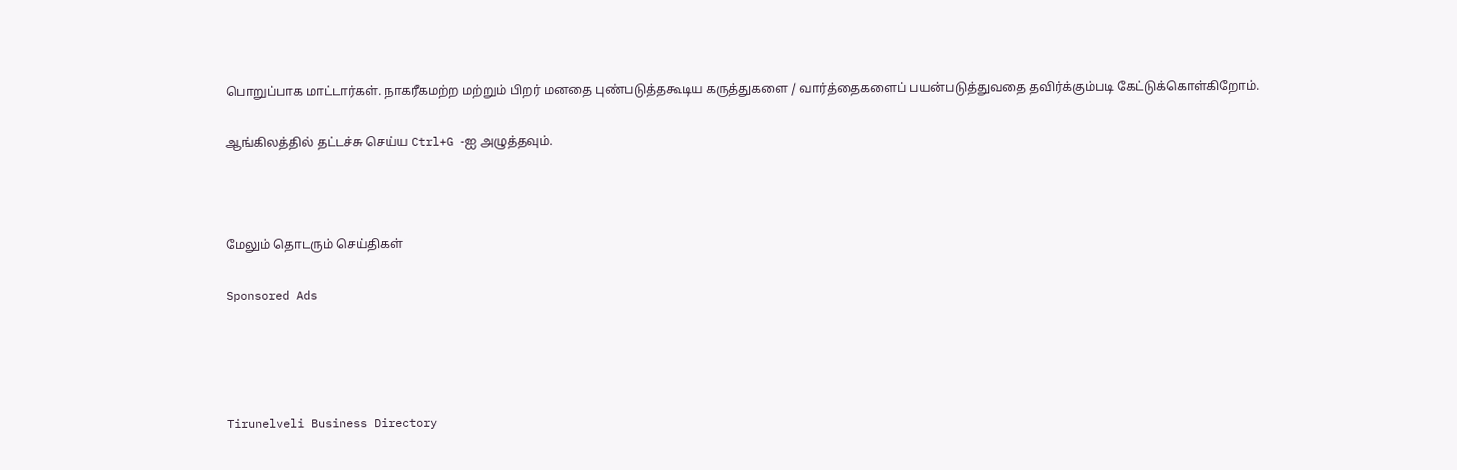பொறுப்பாக மாட்டார்கள். நாகரீகமற்ற மற்றும் பிறர் மனதை புண்படுத்தகூடிய கருத்துகளை / வார்த்தைகளைப் பயன்படுத்துவதை தவிர்க்கும்படி கேட்டுக்கொள்கிறோம்.

ஆங்கிலத்தில் தட்டச்சு செய்ய Ctrl+G -ஐ அழுத்தவும்.



மேலும் தொடரும் செய்திகள்

Sponsored Ads




Tirunelveli Business Directory